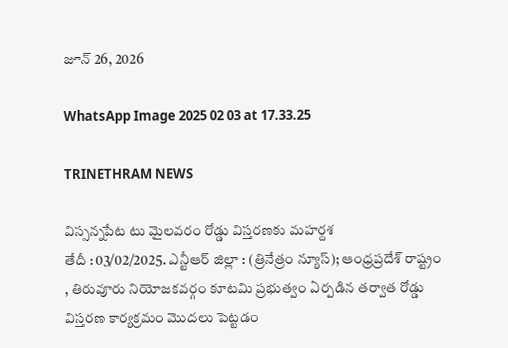జూన్ 26, 2026

WhatsApp Image 2025 02 03 at 17.33.25

TRINETHRAM NEWS

విస్సన్నపేట టు మైలవరం రోడ్డు విస్తరణకు మహర్దశ
తేదీ : 03/02/2025. ఎన్టీఆర్ జిల్లా : (త్రినేత్రం న్యూస్); ఆంధ్రప్రదేశ్ రాష్ట్రం , తిరువూరు నియోజకవర్గం కూటమి ప్రభుత్వం ఏర్పడిన తర్వాత రోడ్డు విస్తరణ కార్యక్రమం మొదలు పెట్టడం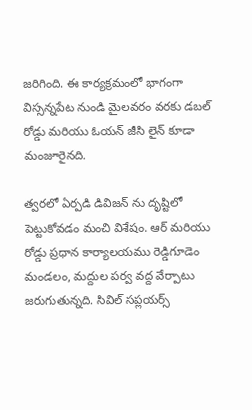జరిగింది. ఈ కార్యక్రమంలో భాగంగా విస్సన్నపేట నుండి మైలవరం వరకు డబల్ రోడ్డు మరియు ఓయన్ జీసి లైన్ కూడా మంజూరైనది.

త్వరలో ఏర్పడి డివిజన్ ను దృష్టిలో పెట్టుకోవడం మంచి విశేషం. ఆర్ మరియు రోడ్డు ప్రధాన కార్యాలయము రెడ్డిగూడెం మండలం, మద్దుల పర్వ వద్ద వేర్పాటు జరుగుతున్నది. సివిల్ సప్లయర్స్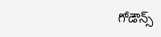గోడౌన్స్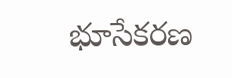భూసేకరణ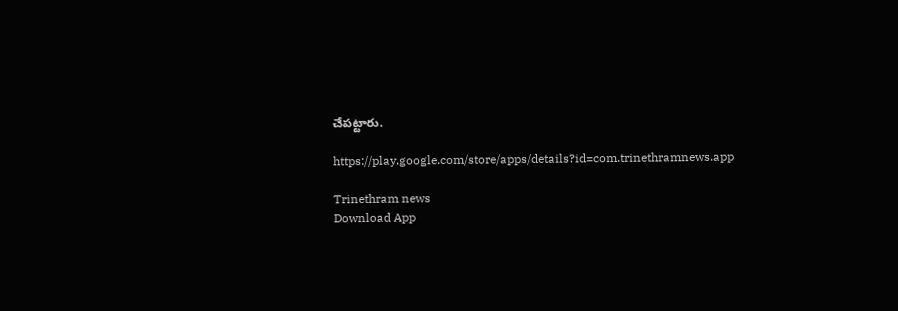చేపట్టారు.

https://play.google.com/store/apps/details?id=com.trinethramnews.app

Trinethram news
Download App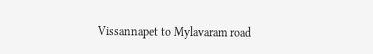Vissannapet to Mylavaram road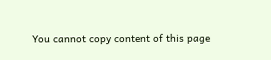You cannot copy content of this page